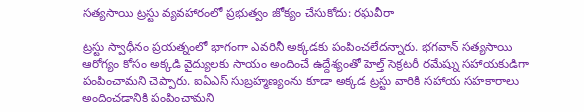సత్యసాయి ట్రస్టు వ్యవహారంలో ప్రభుత్వం జోక్యం చేసుకోదు: రఘవీరా

ట్రస్టు స్వాధీనం ప్రయత్నంలో భాగంగా ఎవరినీ అక్కడకు పంపించలేదన్నారు. భగవాన్ సత్యసాయి ఆరోగ్యం కోసం అక్కడి వైద్యులకు సాయం అందించే ఉద్దేశ్యంతో హెల్త్ సెక్రటరీ రమేష్ను సహాయకుడిగా పంపించామని చెప్పారు. ఐఏఎస్ సుబ్రహ్మణ్యంను కూడా అక్కడ ట్రస్టు వారికి సహాయ సహకారాలు అందించడానికి పంపించామని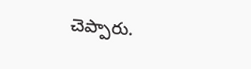చెప్పారు.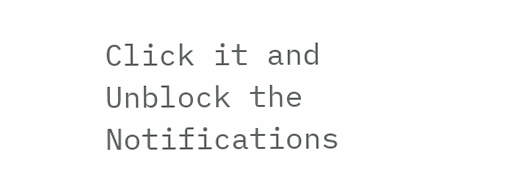Click it and Unblock the Notifications